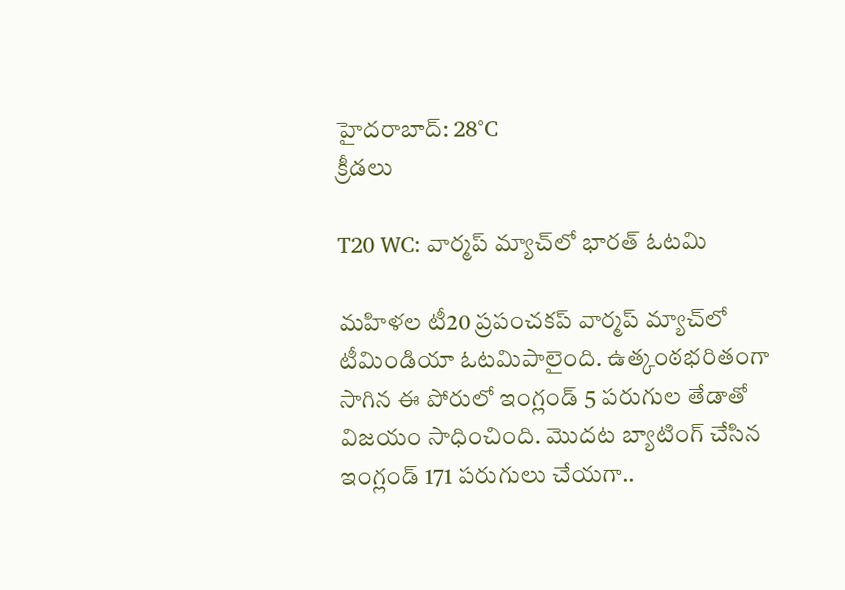హైదరాబాద్: 28°C
క్రీడలు

T20 WC: వార్మప్ మ్యాచ్‌లో భారత్ ఓటమి

మహిళల టీ20 ప్రపంచకప్ వార్మప్ మ్యాచ్‌లో టీమిండియా ఓటమిపాలైంది. ఉత్కంఠభరితంగా సాగిన ఈ పోరులో ఇంగ్లండ్ 5 పరుగుల తేడాతో విజయం సాధించింది. మొదట బ్యాటింగ్ చేసిన ఇంగ్లండ్ 171 పరుగులు చేయగా..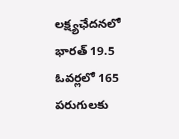లక్ష్యఛేదనలో భారత్ 19.5 ఓవర్లలో 165 పరుగులకు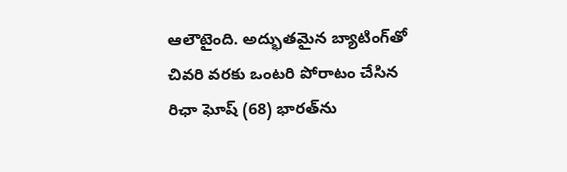ఆలౌటైంది. అద్భుతమైన బ్యాటింగ్‌తో చివరి వరకు ఒంటరి పోరాటం చేసిన రిఛా ఘోష్ (68) భారత్‌ను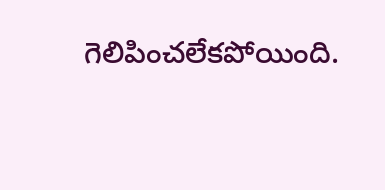గెలిపించలేకపోయింది.